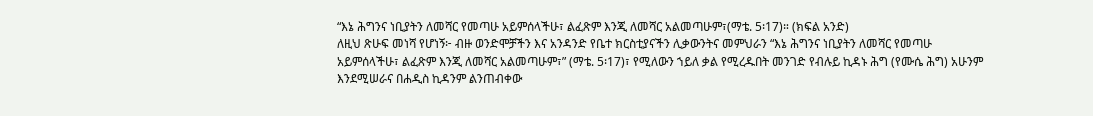“እኔ ሕግንና ነቢያትን ለመሻር የመጣሁ አይምሰላችሁ፣ ልፈጽም እንጂ ለመሻር አልመጣሁም፣(ማቴ. 5፡17)። (ክፍል አንድ)
ለዚህ ጽሁፍ መነሻ የሆነኝ፦ ብዙ ወንድሞቻችን እና አንዳንድ የቤተ ክርስቲያናችን ሊቃውንትና መምህራን “እኔ ሕግንና ነቢያትን ለመሻር የመጣሁ አይምሰላችሁ፣ ልፈጽም እንጂ ለመሻር አልመጣሁም፣” (ማቴ. 5፡17)፣ የሚለውን ኀይለ ቃል የሚረዱበት መንገድ የብሉይ ኪዳኑ ሕግ (የሙሴ ሕግ) አሁንም እንደሚሠራና በሐዲስ ኪዳንም ልንጠብቀው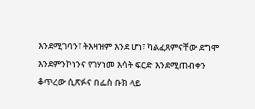እንደሚገባን፣ ትእዛዝም እንደ ሆነ፣ ካልፈጸምናቸው ደግሞ እንደምንኮነንና የገሃነመ እሳት ፍርድ እንደሚጠብቀን ቆጥረው ሲጽፉና በፌስ ቡክ ላይ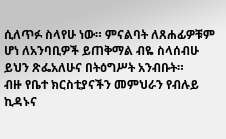ሲለጥፉ ስላየሁ ነው። ምናልባት ለጸሐፊዎቹም ሆነ ለአንባቢዎች ይጠቅማል ብዬ ስላሰብሁ ይህን ጽፌአለሁና በትዕግሥት አንብቡት።
ብዙ የቤተ ክርስቲያናችን መምህራን የብሉይ ኪዳኑና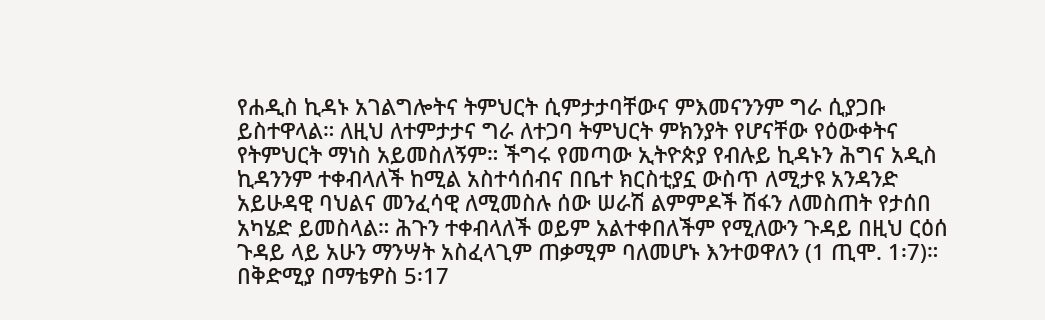የሐዲስ ኪዳኑ አገልግሎትና ትምህርት ሲምታታባቸውና ምእመናንንም ግራ ሲያጋቡ ይስተዋላል። ለዚህ ለተምታታና ግራ ለተጋባ ትምህርት ምክንያት የሆናቸው የዕውቀትና የትምህርት ማነስ አይመስለኝም። ችግሩ የመጣው ኢትዮጵያ የብሉይ ኪዳኑን ሕግና አዲስ ኪዳንንም ተቀብላለች ከሚል አስተሳሰብና በቤተ ክርስቲያኗ ውስጥ ለሚታዩ አንዳንድ አይሁዳዊ ባህልና መንፈሳዊ ለሚመስሉ ሰው ሠራሽ ልምምዶች ሽፋን ለመስጠት የታሰበ አካሄድ ይመስላል። ሕጉን ተቀብላለች ወይም አልተቀበለችም የሚለውን ጉዳይ በዚህ ርዕሰ ጉዳይ ላይ አሁን ማንሣት አስፈላጊም ጠቃሚም ባለመሆኑ እንተወዋለን (1 ጢሞ. 1፡7)።
በቅድሚያ በማቴዎስ 5፡17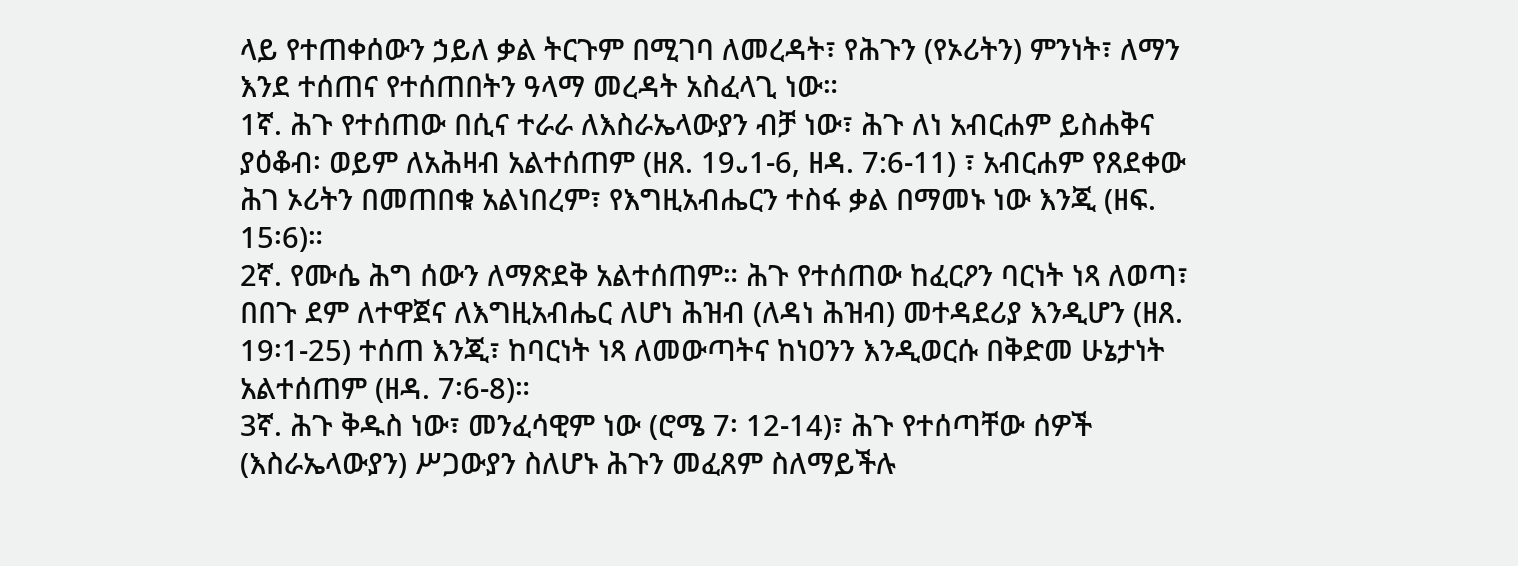ላይ የተጠቀሰውን ኃይለ ቃል ትርጉም በሚገባ ለመረዳት፣ የሕጉን (የኦሪትን) ምንነት፣ ለማን እንደ ተሰጠና የተሰጠበትን ዓላማ መረዳት አስፈላጊ ነው።
1ኛ. ሕጉ የተሰጠው በሲና ተራራ ለእስራኤላውያን ብቻ ነው፣ ሕጉ ለነ አብርሐም ይስሐቅና ያዕቆብ፡ ወይም ለአሕዛብ አልተሰጠም (ዘጸ. 19᎑1-6, ዘዳ. 7:6-11) ፣ አብርሐም የጸደቀው ሕገ ኦሪትን በመጠበቁ አልነበረም፣ የእግዚአብሔርን ተስፋ ቃል በማመኑ ነው እንጂ (ዘፍ. 15፡6)።
2ኛ. የሙሴ ሕግ ሰውን ለማጽደቅ አልተሰጠም። ሕጉ የተሰጠው ከፈርዖን ባርነት ነጻ ለወጣ፣ በበጉ ደም ለተዋጀና ለእግዚአብሔር ለሆነ ሕዝብ (ለዳነ ሕዝብ) መተዳደሪያ እንዲሆን (ዘጸ. 19፡1-25) ተሰጠ እንጂ፣ ከባርነት ነጻ ለመውጣትና ከነዐንን እንዲወርሱ በቅድመ ሁኔታነት አልተሰጠም (ዘዳ. 7፡6-8)።
3ኛ. ሕጉ ቅዱስ ነው፣ መንፈሳዊም ነው (ሮሜ 7፡ 12-14)፣ ሕጉ የተሰጣቸው ሰዎች (እስራኤላውያን) ሥጋውያን ስለሆኑ ሕጉን መፈጸም ስለማይችሉ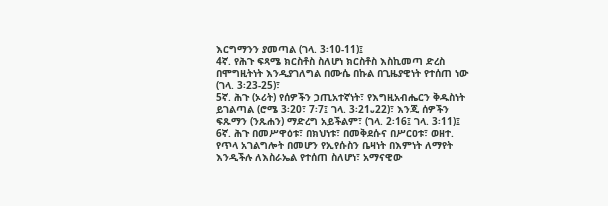እርግማንን ያመጣል (ገላ. 3፡10-11)፤
4ኛ. የሕጉ ፍጻሜ ክርስቶስ ስለሆነ ክርስቶስ እስኪመጣ ድረስ በሞግዚትነት እንዲያገለግል በሙሴ በኩል በጊዜያዊነት የተሰጠ ነው (ገላ. 3፡23-25)፣
5ኛ. ሕጉ (ኦሪት) የሰዎችን ኃጢአተኛነት፣ የእግዚአብሔርን ቅዱስነት ይገልጣል (ሮሜ 3፡20፣ 7፡7፤ ገላ. 3፡21᎑22)፣ እንጂ ሰዎችን ፍጹማን (ንጹሐን) ማድረግ አይችልም፣ (ገላ. 2፡16፤ ገላ. 3፡11)፤
6ኛ. ሕጉ በመሥዋዕቱ፣ በክህነቱ፣ በመቅደሱና በሥርዐቱ፣ ወዘተ. የጥላ አገልግሎት በመሆን የኢየሱስን ቤዛነት በእምነት ለማየት እንዲችሉ ለእስራኤል የተሰጠ ስለሆነ፣ አማናዊው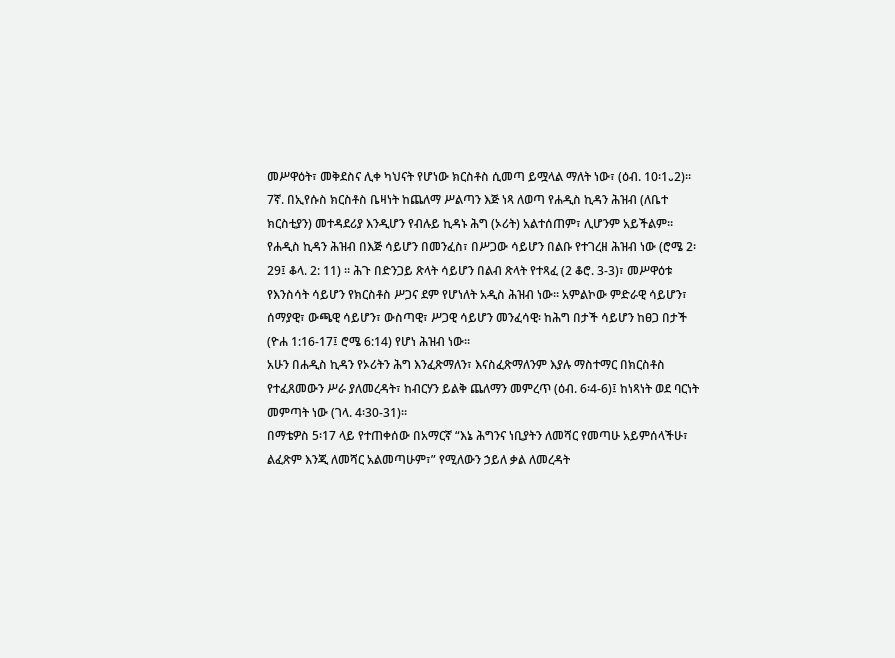መሥዋዕት፣ መቅደስና ሊቀ ካህናት የሆነው ክርስቶስ ሲመጣ ይሟላል ማለት ነው፣ (ዕብ. 10፡1᎑2)።
7ኛ. በኢየሱስ ክርስቶስ ቤዛነት ከጨለማ ሥልጣን እጅ ነጻ ለወጣ የሐዲስ ኪዳን ሕዝብ (ለቤተ ክርስቲያን) መተዳደሪያ እንዲሆን የብሉይ ኪዳኑ ሕግ (ኦሪት) አልተሰጠም፣ ሊሆንም አይችልም። የሐዲስ ኪዳን ሕዝብ በእጅ ሳይሆን በመንፈስ፣ በሥጋው ሳይሆን በልቡ የተገረዘ ሕዝብ ነው (ሮሜ 2፡29፤ ቆላ. 2: 11) ። ሕጉ በድንጋይ ጽላት ሳይሆን በልብ ጽላት የተጻፈ (2 ቆሮ. 3-3)፣ መሥዋዕቱ የእንስሳት ሳይሆን የክርስቶስ ሥጋና ደም የሆነለት አዲስ ሕዝብ ነው። አምልኮው ምድራዊ ሳይሆን፣ ሰማያዊ፣ ውጫዊ ሳይሆን፣ ውስጣዊ፣ ሥጋዊ ሳይሆን መንፈሳዊ፡ ከሕግ በታች ሳይሆን ከፀጋ በታች (ዮሐ 1:16-17፤ ሮሜ 6:14) የሆነ ሕዝብ ነው።
አሁን በሐዲስ ኪዳን የኦሪትን ሕግ እንፈጽማለን፣ እናስፈጽማለንም እያሉ ማስተማር በክርስቶስ የተፈጸመውን ሥራ ያለመረዳት፣ ከብርሃን ይልቅ ጨለማን መምረጥ (ዕብ. 6፡4-6)፤ ከነጻነት ወደ ባርነት መምጣት ነው (ገላ. 4፡30-31)።
በማቴዎስ 5፡17 ላይ የተጠቀሰው በአማርኛ “እኔ ሕግንና ነቢያትን ለመሻር የመጣሁ አይምሰላችሁ፣ ልፈጽም እንጂ ለመሻር አልመጣሁም፣” የሚለውን ኃይለ ቃል ለመረዳት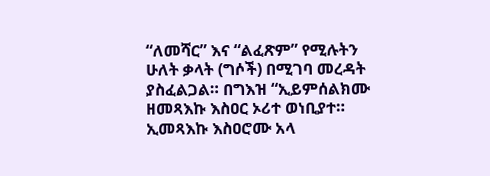“ለመሻር” እና “ልፈጽም” የሚሉትን ሁለት ቃላት (ግሶች) በሚገባ መረዳት ያስፈልጋል። በግእዝ “ኢይምሰልክሙ ዘመጻእኩ እስዐር ኦሪተ ወነቢያተ። ኢመጻእኩ እስዐሮሙ አላ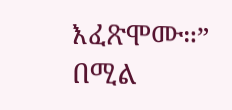እፈጽሞሙ።” በሚል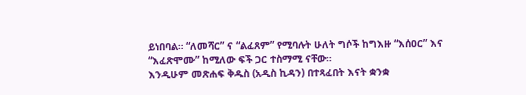ይነበባል። “ለመሻር” ና “ልፈጸም” የሚባሉት ሁለት ግሶች ከግእዙ “እሰዐር” እና “እፈጽሞሙ” ከሚለው ፍች ጋር ተስማሚ ናቸው።
እንዲሁም መጽሐፍ ቅዱስ (አዲስ ኪዳን) በተጻፈበት እናት ቋንቋ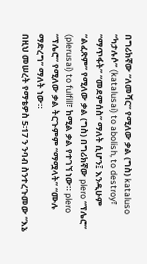በግሪክኛው “ለመሻር” የሚለው ቃል (ግስ) kataluso “ካታሉሶ” (katalusai) to abolish, to destroy፣ “ማጥፋት” “መደምሰስ” ማለት ሲሆን፤ እንዲሁም “ልፈጽም” የሚለው ቃል (ግስ) በግሪክኛው plero “ፕሌሮ” (plerusai) to fulfill፣ ከሚል ቃል የተገኘ ነው። plero “ፕሌሮ” የሚለው ቃል ትርጉምም “ማሟላት” “ሙሉ ማድረግ” ማለት ነው።
በዚህ መሠረት የማቴዎስ 5፡17 ን ንባብ ስንተረጉመው “እኔ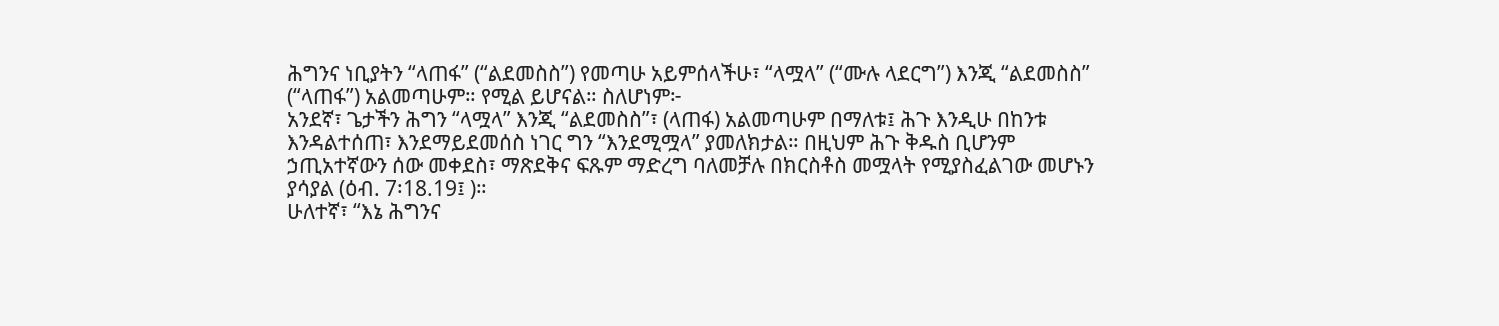ሕግንና ነቢያትን “ላጠፋ” (“ልደመስስ”) የመጣሁ አይምሰላችሁ፣ “ላሟላ” (“ሙሉ ላደርግ”) እንጂ “ልደመስስ” (“ላጠፋ”) አልመጣሁም። የሚል ይሆናል። ስለሆነም፦
አንደኛ፣ ጌታችን ሕግን “ላሟላ” እንጂ “ልደመስስ”፣ (ላጠፋ) አልመጣሁም በማለቱ፤ ሕጉ እንዲሁ በከንቱ እንዳልተሰጠ፣ እንደማይደመሰስ ነገር ግን “እንደሚሟላ” ያመለክታል። በዚህም ሕጉ ቅዱስ ቢሆንም ኃጢአተኛውን ሰው መቀደስ፣ ማጽደቅና ፍጹም ማድረግ ባለመቻሉ በክርስቶስ መሟላት የሚያስፈልገው መሆኑን ያሳያል (ዕብ. 7፡18᎐19፤ )።
ሁለተኛ፣ “እኔ ሕግንና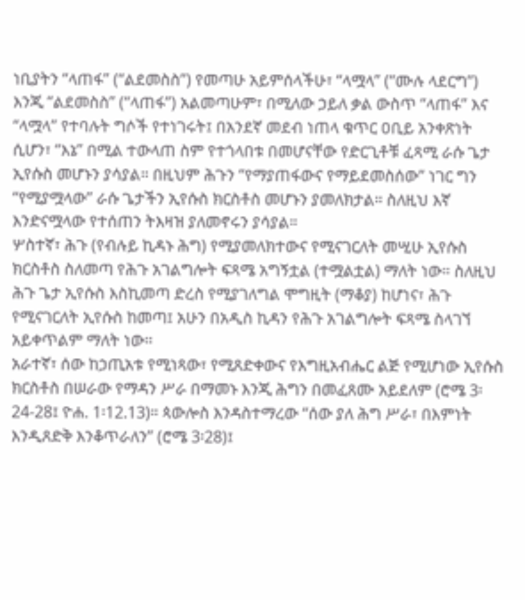ነቢያትን “ላጠፋ” (“ልደመስስ”) የመጣሁ አይምሰላችሁ፣ “ላሟላ” (“ሙሉ ላደርግ”) እንጂ “ልደመስስ” (“ላጠፋ”) አልመጣሁም፣ በሚለው ኃይለ ቃል ውስጥ “ላጠፋ” እና “ላሟላ” የተባሉት ግሶች የተነገሩት፤ በአንደኛ መደብ ነጠላ ቁጥር ዐቢይ አንቀጽነት ሲሆን፣ “እኔ” በሚል ተውላጠ ስም የተጎላበቱ በመሆናቸው የድርጊቶቹ ፈጻሚ ራሱ ጌታ ኢየሱስ መሆኑን ያሳያል። በዚህም ሕጉን “የማያጠፋውና የማይደመስሰው” ነገር ግን “የሚያሟላው” ራሱ ጌታችን ኢየሱስ ክርስቶስ መሆኑን ያመለክታል። ስለዚህ እኛ እንድናሟላው የተሰጠን ትእዛዝ ያለመኖሩን ያሳያል።
ሦስተኛ፣ ሕጉ (የብሉይ ኪዳኑ ሕግ) የሚያመለክተውና የሚናገርለት መሢሁ ኢየሱስ ክርስቶስ ስለመጣ የሕጉ አገልግሎት ፍጻሜ አግኝቷል (ተሟልቷል) ማለት ነው። ስለዚህ ሕጉ ጌታ ኢየሱስ እስኪመጣ ድረስ የሚያገለግል ሞግዚት (ማቆያ) ከሆነና፣ ሕጉ የሚናገርለት ኢየሱስ ከመጣ፤ አሁን በአዲስ ኪዳን የሕጉ አገልግሎት ፍጻሜ ስላገኘ አይቀጥልም ማለት ነው።
አራተኛ፣ ሰው ከኃጢአቱ የሚነጻው፣ የሚጸድቀውና የእግዚአብሔር ልጅ የሚሆነው ኢየሱስ ክርስቶስ በሠራው የማዳን ሥራ በማመኑ እንጂ ሕግን በመፈጸሙ አይደለም (ሮሜ 3፡24-28፤ ዮሐ. 1፡12᎐13)። ጳውሎስ እንዳስተማረው “ሰው ያለ ሕግ ሥራ፣ በእምነት እንዲጸድቅ እንቆጥራለን” (ሮሜ 3፡28)፤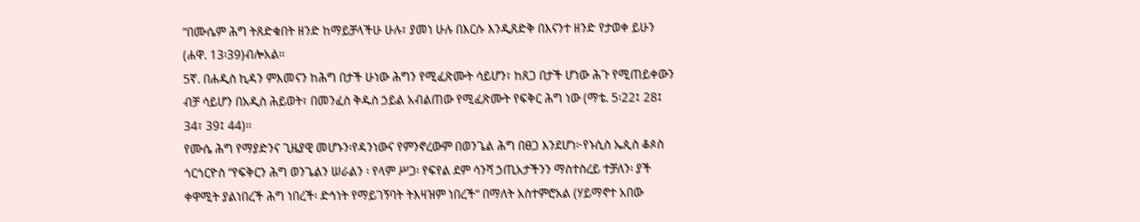“በሙሴም ሕግ ትጸድቁበት ዘንድ ከማይቻላችሁ ሁሉ፣ ያመነ ሁሉ በእርሱ እንዲጸድቅ በእናንተ ዘንድ የታወቀ ይሁን (ሐዋ. 13፡39)ብሎአል።
5ኛ. በሐዲስ ኪዳን ምእመናን ከሕግ በታች ሁነው ሕግን የሚፈጽሙት ሳይሆን፣ ከጸጋ በታች ሆነው ሕጉ የሚጠይቀውን ብቻ ሳይሆን በአዲስ ሕይወት፣ በመንፈስ ቅዱስ ኃይል አብልጠው የሚፈጽሙት የፍቅር ሕግ ነው (ማቴ. 5፡22፤ 28፤ 34፣ 39፤ 44)።
የሙሴ ሕግ የማያድንና ጊዜያዊ መሆኑን፡የዳንነውና የምንኖረውም በወንጌል ሕግ በፀጋ እንደሆነ፦የኑሲስ ኤጲስ ቆጶስ ጎርጎርዮስ “የፍቅርን ሕግ ወንጌልን ሠራልን ፡ የላም ሥጋ፡ የፍየል ደም ሳንሻ ኃጢአታችንን ማስተስረይ ተቻለን፡ ያች ቀዋሚት ያልነበረች ሕግ ነበረች፡ ድኅነት የማይገኝባት ትእዛዝም ነበረች“ በማለት አስተምሮአል (ሃይማኖተ አበው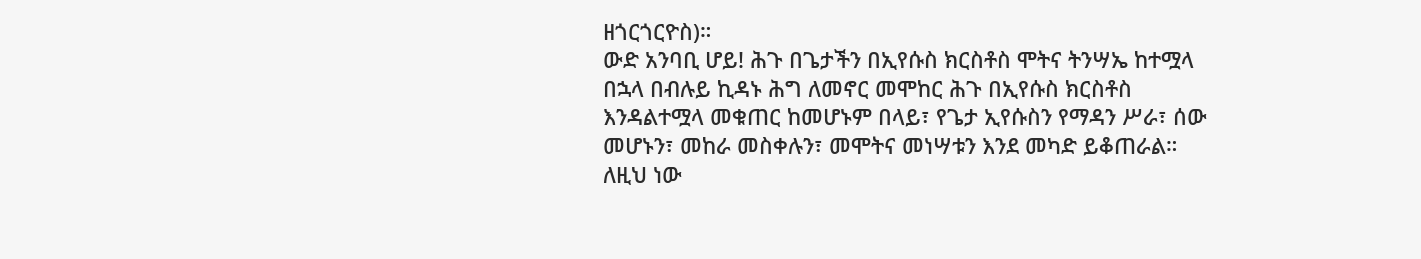ዘጎርጎርዮስ)።
ውድ አንባቢ ሆይ! ሕጉ በጌታችን በኢየሱስ ክርስቶስ ሞትና ትንሣኤ ከተሟላ በኋላ በብሉይ ኪዳኑ ሕግ ለመኖር መሞከር ሕጉ በኢየሱስ ክርስቶስ እንዳልተሟላ መቁጠር ከመሆኑም በላይ፣ የጌታ ኢየሱስን የማዳን ሥራ፣ ሰው መሆኑን፣ መከራ መስቀሉን፣ መሞትና መነሣቱን እንደ መካድ ይቆጠራል። ለዚህ ነው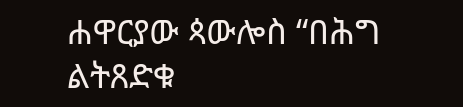ሐዋርያው ጳውሎስ “በሕግ ልትጸድቁ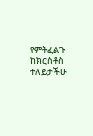የምትፈልጉ ከክርስቶስ ተለይታችሁ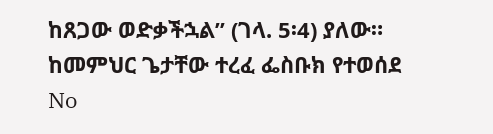ከጸጋው ወድቃችኋል” (ገላ. 5፡4) ያለው።
ከመምህር ጌታቸው ተረፈ ፌስቡክ የተወሰደ
No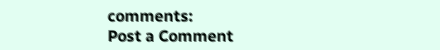comments:
Post a Comment